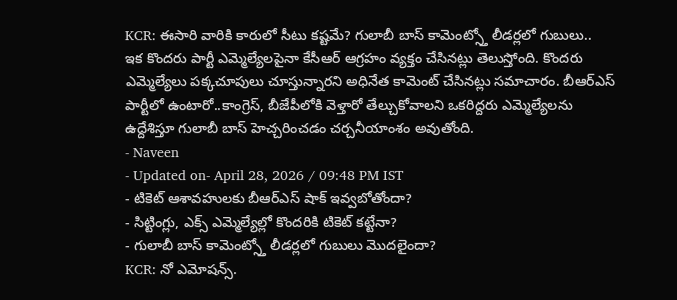KCR: ఈసారి వారికి కారులో సీటు కష్టమే? గులాబీ బాస్ కామెంట్స్తో లీడర్లలో గుబులు..
ఇక కొందరు పార్టీ ఎమ్మెల్యేలపైనా కేసీఆర్ ఆగ్రహం వ్యక్తం చేసినట్లు తెలుస్తోంది. కొందరు ఎమ్మెల్యేలు పక్కచూపులు చూస్తున్నారని అధినేత కామెంట్ చేసినట్లు సమాచారం. బీఆర్ఎస్ పార్టీలో ఉంటారో..కాంగ్రెస్, బీజేపీలోకి వెళ్తారో తేల్చుకోవాలని ఒకరిద్దరు ఎమ్మెల్యేలను ఉద్దేశిస్తూ గులాబీ బాస్ హెచ్చరించడం చర్చనీయాంశం అవుతోంది.
- Naveen
- Updated on- April 28, 2026 / 09:48 PM IST
- టికెట్ ఆశావహులకు బీఆర్ఎస్ షాక్ ఇవ్వబోతోందా?
- సిట్టింగ్లు, ఎక్స్ ఎమ్మెల్యేల్లో కొందరికి టికెట్ కట్టేనా?
- గులాబీ బాస్ కామెంట్స్తో లీడర్లలో గుబులు మొదలైందా?
KCR: నో ఎమోషన్స్.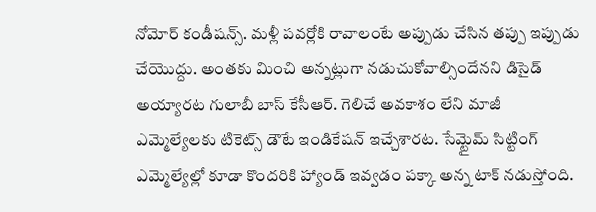నోమోర్ కండీషన్స్. మళ్లీ పవర్లోకి రావాలంటే అప్పుడు చేసిన తప్పు ఇప్పుడు చేయొద్దు. అంతకు మించి అన్నట్లుగా నడుచుకోవాల్సిందేనని డిసైడ్ అయ్యారట గులాబీ బాస్ కేసీఆర్. గెలిచే అవకాశం లేని మాజీ ఎమ్మెల్యేలకు టికెట్స్ డౌటే ఇండికేషన్ ఇచ్చేశారట. సేమ్టైమ్ సిట్టింగ్ ఎమ్మెల్యేల్లో కూడా కొందరికి హ్యాండ్ ఇవ్వడం పక్కా అన్న టాక్ నడుస్తోంది.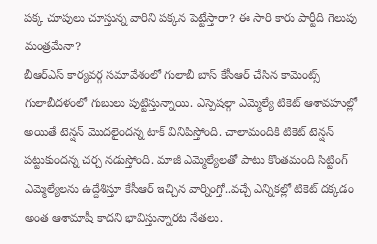పక్క చూపులు చూస్తున్న వారిని పక్కన పెట్టేస్తారా? ఈ సారి కారు పార్టీది గెలుపు మంత్రమేనా?
బీఆర్ఎస్ కార్యవర్గ సమావేశంలో గులాబీ బాస్ కేసీఆర్ చేసిన కామెంట్స్ గులాబీదళంలో గుబులు పుట్టిస్తున్నాయి. ఎస్పెషల్గా ఎమ్మెల్యే టికెట్ ఆశావహుల్లో అయితే టెన్షన్ మొదలైందన్న టాక్ వినిపిస్తోంది. చాలామందికి టికెట్ టెన్షన్ పట్టుకుందన్న చర్చ నడుస్తోంది. మాజీ ఎమ్మెల్యేలతో పాటు కొంతమంది సిట్టింగ్ ఎమ్మెల్యేలను ఉద్దేశిస్తూ కేసీఆర్ ఇచ్చిన వార్నింగ్తో..వచ్చే ఎన్నికల్లో టికెట్ దక్కడం అంత ఆశామాషీ కాదని భావిస్తున్నారట నేతలు.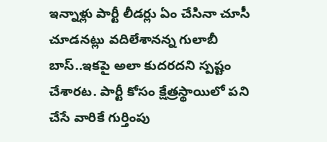ఇన్నాళ్లు పార్టీ లీడర్లు ఏం చేసినా చూసీ చూడనట్లు వదిలేశానన్న గులాబీ బాస్..ఇకపై అలా కుదరదని స్పష్టం చేశారట. పార్టీ కోసం క్షేత్రస్థాయిలో పని చేసే వారికే గుర్తింపు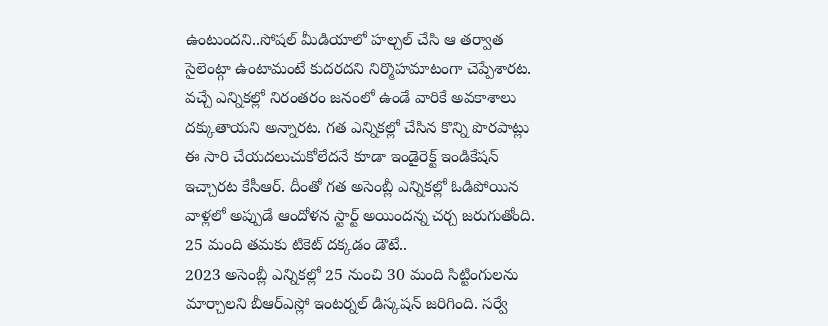ఉంటుందని..సోషల్ మీడియాలో హల్చల్ చేసి ఆ తర్వాత సైలెంట్గా ఉంటామంటే కుదరదని నిర్మొహమాటంగా చెప్పేశారట. వచ్చే ఎన్నికల్లో నిరంతరం జనంలో ఉండే వారికే అవకాశాలు దక్కుతాయని అన్నారట. గత ఎన్నికల్లో చేసిన కొన్ని పొరపాట్లు ఈ సారి చేయదలుచుకోలేదనే కూడా ఇండైరెక్ట్ ఇండికేషన్ ఇచ్చారట కేసీఆర్. దీంతో గత అసెంబ్లీ ఎన్నికల్లో ఓడిపోయిన వాళ్లలో అప్పుడే ఆందోళన స్టార్ట్ అయిందన్న చర్చ జరుగుతోంది.
25 మంది తమకు టికెట్ దక్కడం డౌటే..
2023 అసెంబ్లీ ఎన్నికల్లో 25 నుంచి 30 మంది సిట్టింగులను మార్చాలని బీఆర్ఎస్లో ఇంటర్నల్ డిస్కషన్ జరిగింది. సర్వే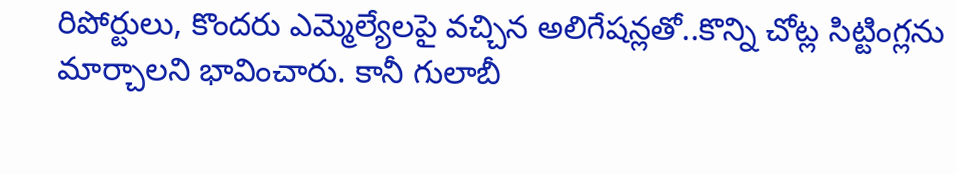రిపోర్టులు, కొందరు ఎమ్మెల్యేలపై వచ్చిన అలిగేషన్లతో..కొన్ని చోట్ల సిట్టింగ్లను మార్చాలని భావించారు. కానీ గులాబీ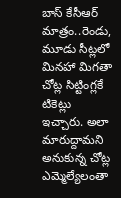బాస్ కేసీఆర్ మాత్రం..రెండు, మూడు సీట్లలో మినహా మిగతా చోట్ల సిట్టింగ్లకే టికెట్లు ఇచ్చారు. అలా మారుద్దామని అనుకున్న చోట్ల ఎమ్మెల్యేలంతా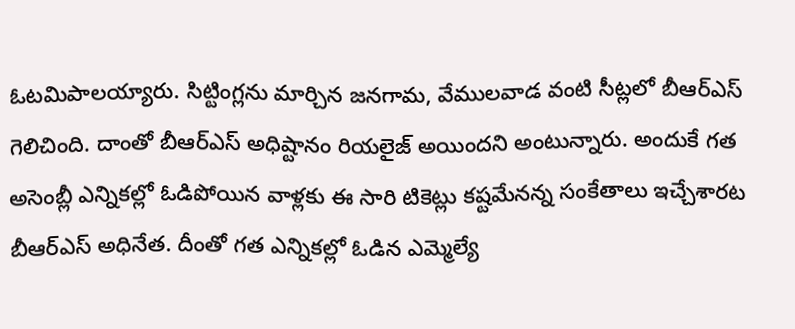ఓటమిపాలయ్యారు. సిట్టింగ్లను మార్చిన జనగామ, వేములవాడ వంటి సీట్లలో బీఆర్ఎస్ గెలిచింది. దాంతో బీఆర్ఎస్ అధిష్టానం రియలైజ్ అయిందని అంటున్నారు. అందుకే గత అసెంబ్లీ ఎన్నికల్లో ఓడిపోయిన వాళ్లకు ఈ సారి టికెట్లు కష్టమేనన్న సంకేతాలు ఇచ్చేశారట బీఆర్ఎస్ అధినేత. దీంతో గత ఎన్నికల్లో ఓడిన ఎమ్మెల్యే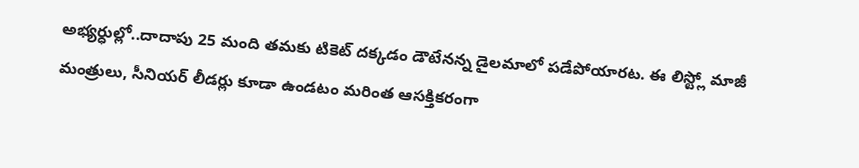అభ్యర్ధుల్లో..దాదాపు 25 మంది తమకు టికెట్ దక్కడం డౌటేనన్న డైలమాలో పడేపోయారట. ఈ లిస్ట్లో మాజీ మంత్రులు, సీనియర్ లీడర్లు కూడా ఉండటం మరింత ఆసక్తికరంగా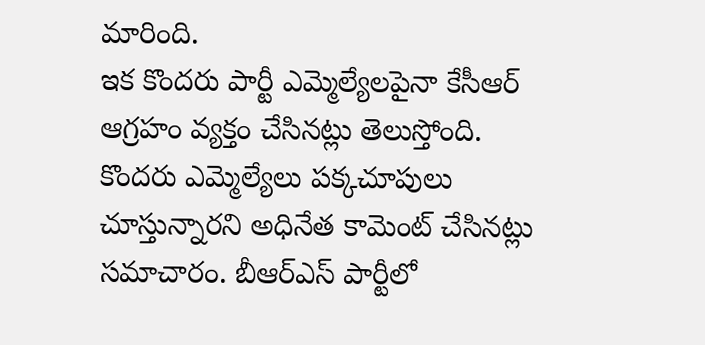మారింది.
ఇక కొందరు పార్టీ ఎమ్మెల్యేలపైనా కేసీఆర్ ఆగ్రహం వ్యక్తం చేసినట్లు తెలుస్తోంది. కొందరు ఎమ్మెల్యేలు పక్కచూపులు చూస్తున్నారని అధినేత కామెంట్ చేసినట్లు సమాచారం. బీఆర్ఎస్ పార్టీలో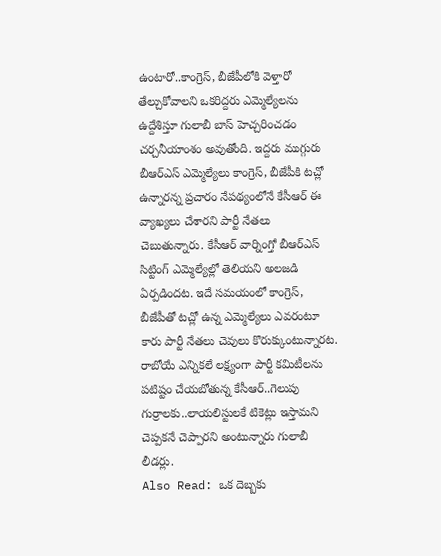ఉంటారో..కాంగ్రెస్, బీజేపీలోకి వెళ్తారో తేల్చుకోవాలని ఒకరిద్దరు ఎమ్మెల్యేలను ఉద్దేశిస్తూ గులాబీ బాస్ హెచ్చరించడం చర్చనీయాంశం అవుతోంది. ఇద్దరు ముగ్గురు బీఆర్ఎస్ ఎమ్మెల్యేలు కాంగ్రెస్, బీజేపీకి టచ్లో ఉన్నారన్న ప్రచారం నేపథ్యంలోనే కేసీఆర్ ఈ వ్యాఖ్యలు చేశారని పార్టీ నేతలు చెబుతున్నారు. కేసీఆర్ వార్నింగ్తో బీఆర్ఎస్ సిట్టింగ్ ఎమ్మెల్యేల్లో తెలియని అలజడి ఏర్పడిందట. ఇదే సమయంలో కాంగ్రెస్, బీజేపీతో టచ్లో ఉన్న ఎమ్మెల్యేలు ఎవరంటూ కారు పార్టీ నేతలు చెవులు కొరుక్కుంటున్నారట. రాబోయే ఎన్నికలే లక్ష్యంగా పార్టీ కమిటీలను పటిష్టం చేయబోతున్న కేసీఆర్..గెలుపు గుర్రాలకు..లాయలిస్టులకే టికెట్లు ఇస్తామని చెప్పకనే చెప్పారని అంటున్నారు గులాబీ లీడర్లు.
Also Read: ఒక దెబ్బకు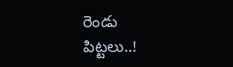రెండు పిట్టలు..!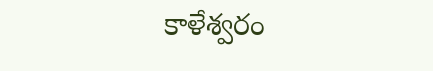కాళేశ్వరం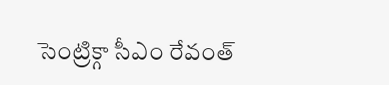సెంట్రిక్గా సీఎం రేవంత్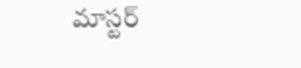మాస్టర్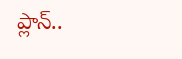ప్లాన్..